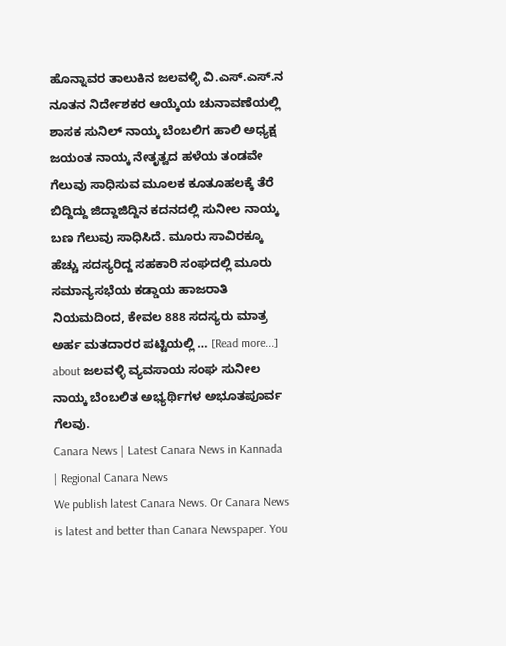ಹೊನ್ನಾವರ ತಾಲುಕಿನ ಜಲವಳ್ಳಿ ವಿ.ಎಸ್.ಎಸ್.ನ ನೂತನ ನಿರ್ದೇಶಕರ ಆಯ್ಕೆಯ ಚುನಾವಣೆಯಲ್ಲಿ ಶಾಸಕ ಸುನಿಲ್ ನಾಯ್ಕ ಬೆಂಬಲಿಗ ಹಾಲಿ ಅಧ್ಯಕ್ಷ ಜಯಂತ ನಾಯ್ಕ ನೇತೃತ್ವದ ಹಳೆಯ ತಂಡವೇ ಗೆಲುವು ಸಾಧಿಸುವ ಮೂಲಕ ಕೂತೂಹಲಕ್ಕೆ ತೆರೆ ಬಿದ್ದಿದ್ದು ಜಿದ್ದಾಜಿದ್ದಿನ ಕದನದಲ್ಲಿ ಸುನೀಲ ನಾಯ್ಕ ಬಣ ಗೆಲುವು ಸಾಧಿಸಿದೆ. ಮೂರು ಸಾವಿರಕ್ಕೂ ಹೆಚ್ಚು ಸದಸ್ಯರಿದ್ದ ಸಹಕಾರಿ ಸಂಘದಲ್ಲಿ ಮೂರು ಸಮಾನ್ಯಸಭೆಯ ಕಡ್ಡಾಯ ಹಾಜರಾತಿ ನಿಯಮದಿಂದ, ಕೇವಲ 888 ಸದಸ್ಯರು ಮಾತ್ರ ಅರ್ಹ ಮತದಾರರ ಪಟ್ಟಿಯಲ್ಲಿ … [Read more...] about ಜಲವಳ್ಳಿ ವ್ಯವಸಾಯ ಸಂಘ ಸುನೀಲ ನಾಯ್ಕ ಬೆಂಬಲಿತ ಅಭ್ಯರ್ಥಿಗಳ ಅಭೂತಪೂರ್ವ ಗೆಲವು.
Canara News | Latest Canara News in Kannada | Regional Canara News
We publish latest Canara News. Or Canara News is latest and better than Canara Newspaper. You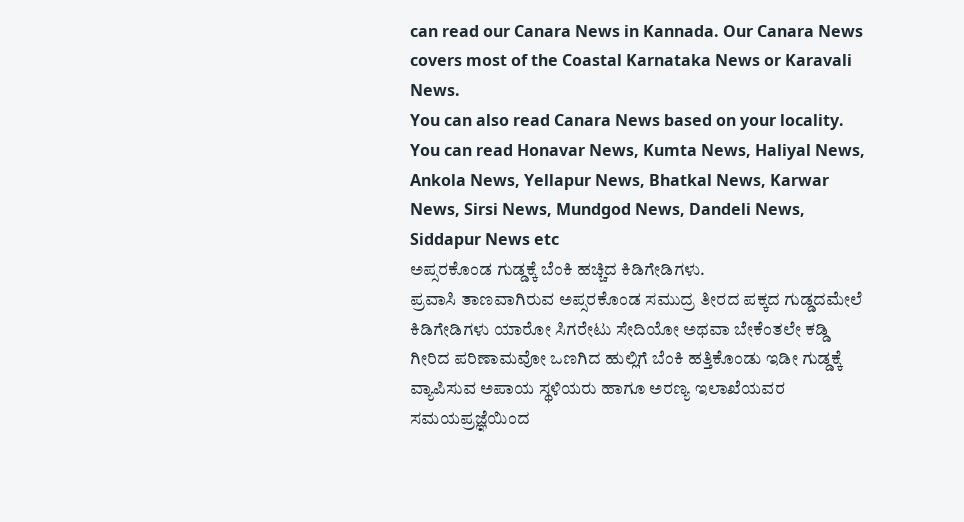can read our Canara News in Kannada. Our Canara News covers most of the Coastal Karnataka News or Karavali News.
You can also read Canara News based on your locality. You can read Honavar News, Kumta News, Haliyal News, Ankola News, Yellapur News, Bhatkal News, Karwar News, Sirsi News, Mundgod News, Dandeli News, Siddapur News etc
ಅಪ್ಸರಕೊಂಡ ಗುಡ್ಡಕ್ಕೆ ಬೆಂಕಿ ಹಚ್ಚಿದ ಕಿಡಿಗೇಡಿಗಳು.
ಪ್ರವಾಸಿ ತಾಣವಾಗಿರುವ ಅಪ್ಸರಕೊಂಡ ಸಮುದ್ರ ತೀರದ ಪಕ್ಕದ ಗುಡ್ಡದಮೇಲೆ ಕಿಡಿಗೇಡಿಗಳು ಯಾರೋ ಸಿಗರೇಟು ಸೇದಿಯೋ ಅಥವಾ ಬೇಕೆಂತಲೇ ಕಡ್ಡಿ ಗೀರಿದ ಪರಿಣಾಮವೋ ಒಣಗಿದ ಹುಲ್ಲಿಗೆ ಬೆಂಕಿ ಹತ್ತಿಕೊಂಡು ಇಡೀ ಗುಡ್ಡಕ್ಕೆ ವ್ಯಾಪಿಸುವ ಅಪಾಯ ಸ್ಥಳಿಯರು ಹಾಗೂ ಅರಣ್ಯ ಇಲಾಖೆಯವರ ಸಮಯಪ್ರಜ್ಞೆಯಿಂದ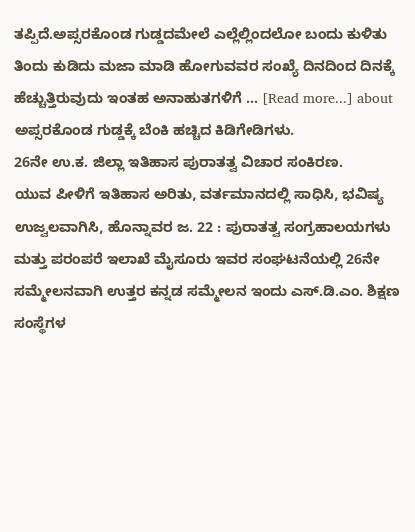ತಪ್ಪಿದೆ.ಅಪ್ಸರಕೊಂಡ ಗುಡ್ಡದಮೇಲೆ ಎಲ್ಲೆಲ್ಲಿಂದಲೋ ಬಂದು ಕುಳಿತು ತಿಂದು ಕುಡಿದು ಮಜಾ ಮಾಡಿ ಹೋಗುವವರ ಸಂಖ್ಯೆ ದಿನದಿಂದ ದಿನಕ್ಕೆ ಹೆಚ್ಚುತ್ತಿರುವುದು ಇಂತಹ ಅನಾಹುತಗಳಿಗೆ … [Read more...] about ಅಪ್ಸರಕೊಂಡ ಗುಡ್ಡಕ್ಕೆ ಬೆಂಕಿ ಹಚ್ಚಿದ ಕಿಡಿಗೇಡಿಗಳು.
26ನೇ ಉ.ಕ. ಜಿಲ್ಲಾ ಇತಿಹಾಸ ಪುರಾತತ್ವ ವಿಚಾರ ಸಂಕಿರಣ.
ಯುವ ಪೀಳಿಗೆ ಇತಿಹಾಸ ಅರಿತು, ವರ್ತಮಾನದಲ್ಲಿ ಸಾಧಿಸಿ, ಭವಿಷ್ಯ ಉಜ್ವಲವಾಗಿಸಿ, ಹೊನ್ನಾವರ ಜ. 22 : ಪುರಾತತ್ವ ಸಂಗ್ರಹಾಲಯಗಳು ಮತ್ತು ಪರಂಪರೆ ಇಲಾಖೆ ಮೈಸೂರು ಇವರ ಸಂಘಟನೆಯಲ್ಲಿ 26ನೇ ಸಮ್ಮೇಲನವಾಗಿ ಉತ್ತರ ಕನ್ನಡ ಸಮ್ಮೇಲನ ಇಂದು ಎಸ್.ಡಿ.ಎಂ. ಶಿಕ್ಷಣ ಸಂಸ್ಥೆಗಳ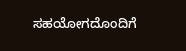ಸಹಯೋಗದೊಂದಿಗೆ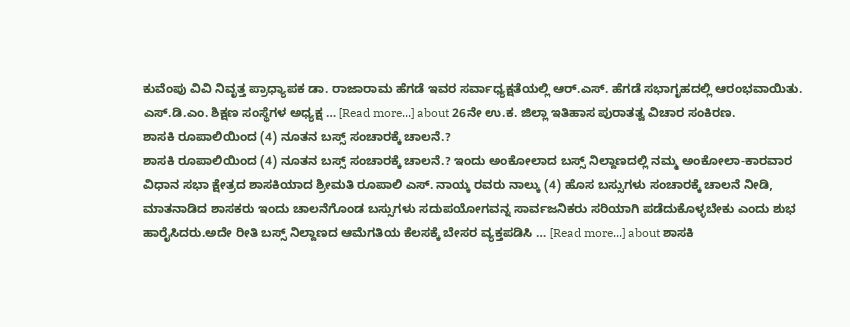ಕುವೆಂಪು ವಿವಿ ನಿವೃತ್ತ ಪ್ರಾಧ್ಯಾಪಕ ಡಾ. ರಾಜಾರಾಮ ಹೆಗಡೆ ಇವರ ಸರ್ವಾಧ್ಯಕ್ಷತೆಯಲ್ಲಿ ಆರ್.ಎಸ್. ಹೆಗಡೆ ಸಭಾಗೃಹದಲ್ಲಿ ಆರಂಭವಾಯಿತು. ಎಸ್.ಡಿ.ಎಂ. ಶಿಕ್ಷಣ ಸಂಸ್ಥೆಗಳ ಅಧ್ಯಕ್ಷ … [Read more...] about 26ನೇ ಉ.ಕ. ಜಿಲ್ಲಾ ಇತಿಹಾಸ ಪುರಾತತ್ವ ವಿಚಾರ ಸಂಕಿರಣ.
ಶಾಸಕಿ ರೂಪಾಲಿಯಿಂದ (4) ನೂತನ ಬಸ್ಸ್ ಸಂಚಾರಕ್ಕೆ ಚಾಲನೆ.?
ಶಾಸಕಿ ರೂಪಾಲಿಯಿಂದ (4) ನೂತನ ಬಸ್ಸ್ ಸಂಚಾರಕ್ಕೆ ಚಾಲನೆ.? ಇಂದು ಅಂಕೋಲಾದ ಬಸ್ಸ್ ನಿಲ್ದಾಣದಲ್ಲಿ ನಮ್ಮ ಅಂಕೋಲಾ-ಕಾರವಾರ ವಿಧಾನ ಸಭಾ ಕ್ಷೇತ್ರದ ಶಾಸಕಿಯಾದ ಶ್ರೀಮತಿ ರೂಪಾಲಿ ಎಸ್. ನಾಯ್ಕ ರವರು ನಾಲ್ಕು (4) ಹೊಸ ಬಸ್ಸುಗಳು ಸಂಚಾರಕ್ಕೆ ಚಾಲನೆ ನೀಡಿ, ಮಾತನಾಡಿದ ಶಾಸಕರು ಇಂದು ಚಾಲನೆಗೊಂಡ ಬಸ್ಸುಗಳು ಸದುಪಯೋಗವನ್ನ ಸಾರ್ವಜನಿಕರು ಸರಿಯಾಗಿ ಪಡೆದುಕೊಳ್ಳಬೇಕು ಎಂದು ಶುಭ ಹಾರೈಸಿದರು.ಅದೇ ರೀತಿ ಬಸ್ಸ್ ನಿಲ್ದಾಣದ ಆಮೆಗತಿಯ ಕೆಲಸಕ್ಕೆ ಬೇಸರ ವ್ಯಕ್ತಪಡಿಸಿ … [Read more...] about ಶಾಸಕಿ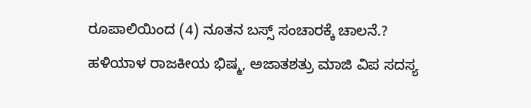ರೂಪಾಲಿಯಿಂದ (4) ನೂತನ ಬಸ್ಸ್ ಸಂಚಾರಕ್ಕೆ ಚಾಲನೆ.?
ಹಳಿಯಾಳ ರಾಜಕೀಯ ಭಿಷ್ಮ, ಅಜಾತಶತ್ರು ಮಾಜಿ ವಿಪ ಸದಸ್ಯ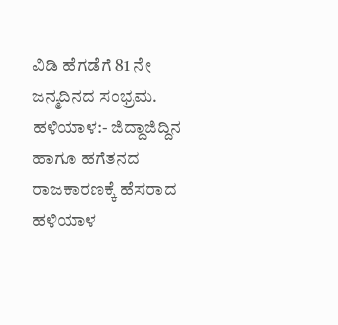ವಿಡಿ ಹೆಗಡೆಗೆ 81 ನೇ ಜನ್ಮದಿನದ ಸಂಭ್ರಮ.
ಹಳಿಯಾಳ:- ಜಿದ್ದಾಜಿದ್ದಿನ ಹಾಗೂ ಹಗೆತನದ ರಾಜಕಾರಣಕ್ಕೆ ಹೆಸರಾದ ಹಳಿಯಾಳ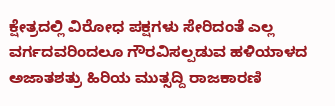ಕ್ಷೇತ್ರದಲ್ಲಿ ವಿರೋಧ ಪಕ್ಷಗಳು ಸೇರಿದಂತೆ ಎಲ್ಲ ವರ್ಗದವರಿಂದಲೂ ಗೌರವಿಸಲ್ಪಡುವ ಹಳಿಯಾಳದ ಅಜಾತಶತ್ರು ಹಿರಿಯ ಮುತ್ಸದ್ದಿ ರಾಜಕಾರಣಿ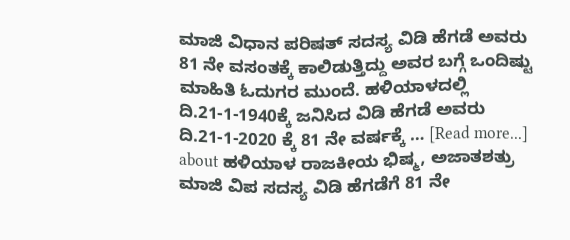ಮಾಜಿ ವಿಧಾನ ಪರಿಷತ್ ಸದಸ್ಯ ವಿಡಿ ಹೆಗಡೆ ಅವರು 81 ನೇ ವಸಂತಕ್ಕೆ ಕಾಲಿಡುತ್ತಿದ್ದು ಅವರ ಬಗ್ಗೆ ಒಂದಿಷ್ಟು ಮಾಹಿತಿ ಓದುಗರ ಮುಂದೆ. ಹಳಿಯಾಳದಲ್ಲಿ ದಿ.21-1-1940ಕ್ಕೆ ಜನಿಸಿದ ವಿಡಿ ಹೆಗಡೆ ಅವರು ದಿ.21-1-2020 ಕ್ಕೆ 81 ನೇ ವರ್ಷಕ್ಕೆ … [Read more...] about ಹಳಿಯಾಳ ರಾಜಕೀಯ ಭಿಷ್ಮ, ಅಜಾತಶತ್ರು ಮಾಜಿ ವಿಪ ಸದಸ್ಯ ವಿಡಿ ಹೆಗಡೆಗೆ 81 ನೇ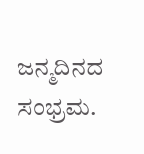ಜನ್ಮದಿನದ ಸಂಭ್ರಮ.